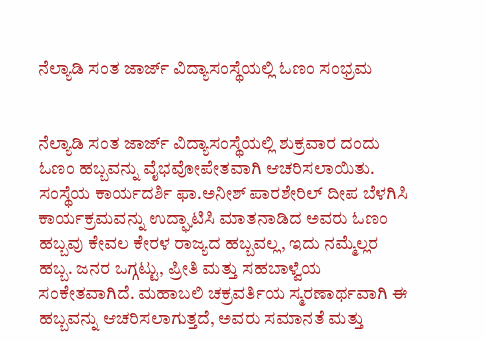ನೆಲ್ಯಾಡಿ ಸಂತ ಜಾರ್ಜ್ ವಿದ್ಯಾಸಂಸ್ಥೆಯಲ್ಲಿ ಓಣಂ ಸಂಭ್ರಮ


ನೆಲ್ಯಾಡಿ ಸಂತ ಜಾರ್ಜ್ ವಿದ್ಯಾಸಂಸ್ಥೆಯಲ್ಲಿ ಶುಕ್ರವಾರ ದಂದು ಓಣಂ ಹಬ್ಬವನ್ನು ವೈಭವೋಪೇತವಾಗಿ ಆಚರಿಸಲಾಯಿತು.
ಸಂಸ್ಥೆಯ ಕಾರ್ಯದರ್ಶಿ ಫಾ.ಅನೀಶ್ ಪಾರಶೇರಿಲ್ ದೀಪ ಬೆಳಗಿಸಿ ಕಾರ್ಯಕ್ರಮವನ್ನು ಉದ್ಘಾಟಿಸಿ ಮಾತನಾಡಿದ ಅವರು ಓಣಂ ಹಬ್ಬವು ಕೇವಲ ಕೇರಳ ರಾಜ್ಯದ ಹಬ್ಬವಲ್ಲ, ಇದು ನಮ್ಮೆಲ್ಲರ ಹಬ್ಬ. ಜನರ ಒಗ್ಗಟ್ಟು, ಪ್ರೀತಿ ಮತ್ತು ಸಹಬಾಳ್ವೆಯ ಸಂಕೇತವಾಗಿದೆ. ಮಹಾಬಲಿ ಚಕ್ರವರ್ತಿಯ ಸ್ಮರಣಾರ್ಥವಾಗಿ ಈ ಹಬ್ಬವನ್ನು ಆಚರಿಸಲಾಗುತ್ತದೆ, ಅವರು ಸಮಾನತೆ ಮತ್ತು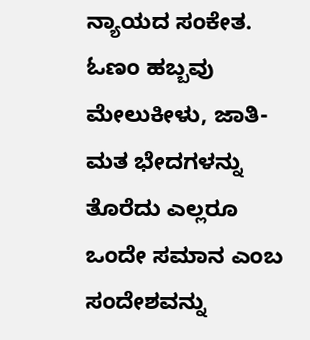ನ್ಯಾಯದ ಸಂಕೇತ. ಓಣಂ ಹಬ್ಬವು ಮೇಲುಕೀಳು, ಜಾತಿ-ಮತ ಭೇದಗಳನ್ನು ತೊರೆದು ಎಲ್ಲರೂ ಒಂದೇ ಸಮಾನ ಎಂಬ ಸಂದೇಶವನ್ನು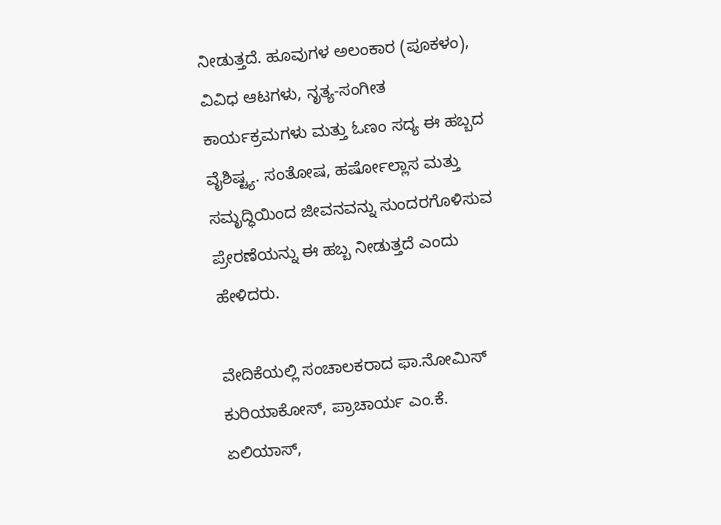ನೀಡುತ್ತದೆ. ಹೂವುಗಳ ಅಲಂಕಾರ (ಪೂಕಳಂ), ವಿವಿಧ ಆಟಗಳು, ನೃತ್ಯ-ಸಂಗೀತ ಕಾರ್ಯಕ್ರಮಗಳು ಮತ್ತು ಓಣಂ ಸದ್ಯ ಈ ಹಬ್ಬದ ವೈಶಿಷ್ಟ್ಯ. ಸಂತೋಷ, ಹರ್ಷೋಲ್ಲಾಸ ಮತ್ತು ಸಮೃದ್ಧಿಯಿಂದ ಜೀವನವನ್ನು ಸುಂದರಗೊಳಿಸುವ ಪ್ರೇರಣೆಯನ್ನು ಈ ಹಬ್ಬ ನೀಡುತ್ತದೆ ಎಂದು ಹೇಳಿದರು.

ವೇದಿಕೆಯಲ್ಲಿ ಸಂಚಾಲಕರಾದ ಫಾ.ನೋಮಿಸ್ ಕುರಿಯಾಕೋಸ್, ಪ್ರಾಚಾರ್ಯ ಎಂ.ಕೆ. ಏಲಿಯಾಸ್,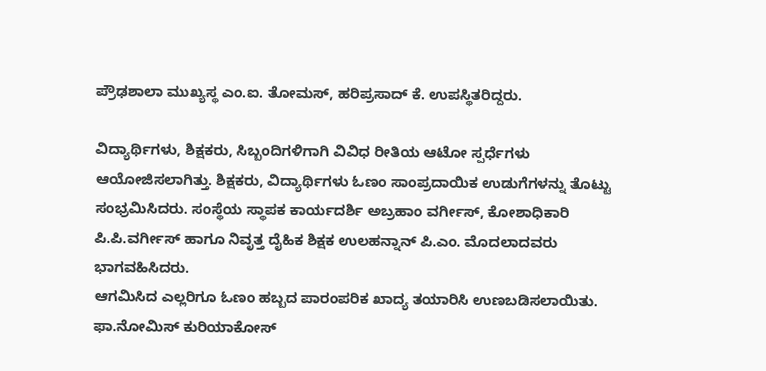ಪ್ರೌಢಶಾಲಾ ಮುಖ್ಯಸ್ಥ ಎಂ.ಐ. ತೋಮಸ್, ಹರಿಪ್ರಸಾದ್ ಕೆ. ಉಪಸ್ಥಿತರಿದ್ದರು.

ವಿದ್ಯಾರ್ಥಿಗಳು, ಶಿಕ್ಷಕರು, ಸಿಬ್ಬಂದಿಗಳಿಗಾಗಿ ವಿವಿಧ ರೀತಿಯ ಆಟೋ ಸ್ಪರ್ಧೆಗಳು ಆಯೋಜಿಸಲಾಗಿತ್ತು. ಶಿಕ್ಷಕರು, ವಿದ್ಯಾರ್ಥಿಗಳು ಓಣಂ ಸಾಂಪ್ರದಾಯಿಕ ಉಡುಗೆಗಳನ್ನು ತೊಟ್ಟು ಸಂಭ್ರಮಿಸಿದರು. ಸಂಸ್ಥೆಯ ಸ್ಥಾಪಕ ಕಾರ್ಯದರ್ಶಿ ಅಬ್ರಹಾಂ ವರ್ಗೀಸ್, ಕೋಶಾಧಿಕಾರಿ ಪಿ.ಪಿ.ವರ್ಗೀಸ್ ಹಾಗೂ ನಿವೃತ್ತ ದೈಹಿಕ ಶಿಕ್ಷಕ ಉಲಹನ್ನಾನ್ ಪಿ.ಎಂ. ಮೊದಲಾದವರು ಭಾಗವಹಿಸಿದರು.
ಆಗಮಿಸಿದ ಎಲ್ಲರಿಗೂ ಓಣಂ ಹಬ್ಬದ ಪಾರಂಪರಿಕ ಖಾದ್ಯ ತಯಾರಿಸಿ ಉಣಬಡಿಸಲಾಯಿತು. ಫಾ.ನೋಮಿಸ್ ಕುರಿಯಾಕೋಸ್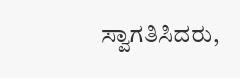ಸ್ವಾಗತಿಸಿದರು,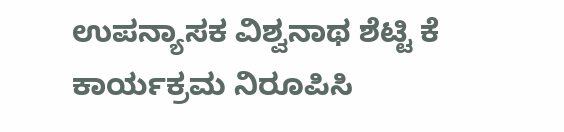ಉಪನ್ಯಾಸಕ ವಿಶ್ವನಾಥ ಶೆಟ್ಟಿ ಕೆ ಕಾರ್ಯಕ್ರಮ ನಿರೂಪಿಸಿ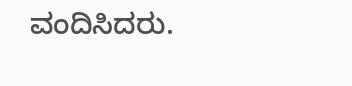ವಂದಿಸಿದರು.